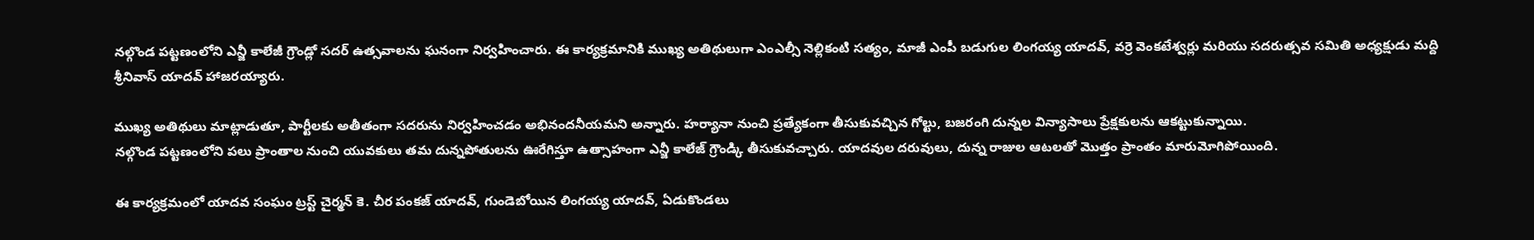నల్గొండ పట్టణంలోని ఎన్జీ కాలేజీ గ్రౌండ్లో సదర్ ఉత్సవాలను ఘనంగా నిర్వహించారు. ఈ కార్యక్రమానికి ముఖ్య అతిథులుగా ఎంఎల్సీ నెల్లికంటి సత్యం, మాజీ ఎంపీ బడుగుల లింగయ్య యాదవ్, వర్రె వెంకటేశ్వర్లు మరియు సదరుత్సవ సమితి అధ్యక్షుడు మద్ది శ్రీనివాస్ యాదవ్ హాజరయ్యారు.

ముఖ్య అతిథులు మాట్లాడుతూ, పార్టీలకు అతీతంగా సదరును నిర్వహించడం అభినందనీయమని అన్నారు. హర్యానా నుంచి ప్రత్యేకంగా తీసుకువచ్చిన గోల్టు, బజరంగి దున్నల విన్యాసాలు ప్రేక్షకులను ఆకట్టుకున్నాయి.
నల్గొండ పట్టణంలోని పలు ప్రాంతాల నుంచి యువకులు తమ దున్నపోతులను ఊరేగిస్తూ ఉత్సాహంగా ఎన్జీ కాలేజ్ గ్రౌండ్కి తీసుకువచ్చారు. యాదవుల దరువులు, దున్న రాజుల ఆటలతో మొత్తం ప్రాంతం మారుమోగిపోయింది.

ఈ కార్యక్రమంలో యాదవ సంఘం ట్రస్ట్ చైర్మన్ కె. చీర పంకజ్ యాదవ్, గుండెబోయిన లింగయ్య యాదవ్, ఏడుకొండలు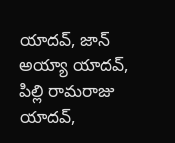యాదవ్, జాన్ అయ్యా యాదవ్, పిల్లి రామరాజు యాదవ్,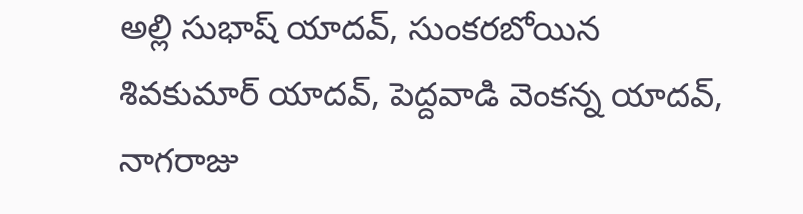అల్లి సుభాష్ యాదవ్, సుంకరబోయిన శివకుమార్ యాదవ్, పెద్దవాడి వెంకన్న యాదవ్, నాగరాజు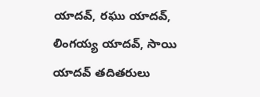యాదవ్, రఘు యాదవ్, లింగయ్య యాదవ్, సాయి యాదవ్ తదితరులు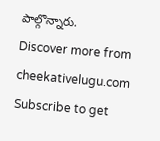పాల్గొన్నారు.
Discover more from cheekativelugu.com
Subscribe to get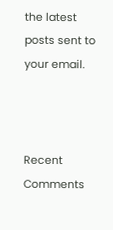the latest posts sent to your email.



Recent Comments